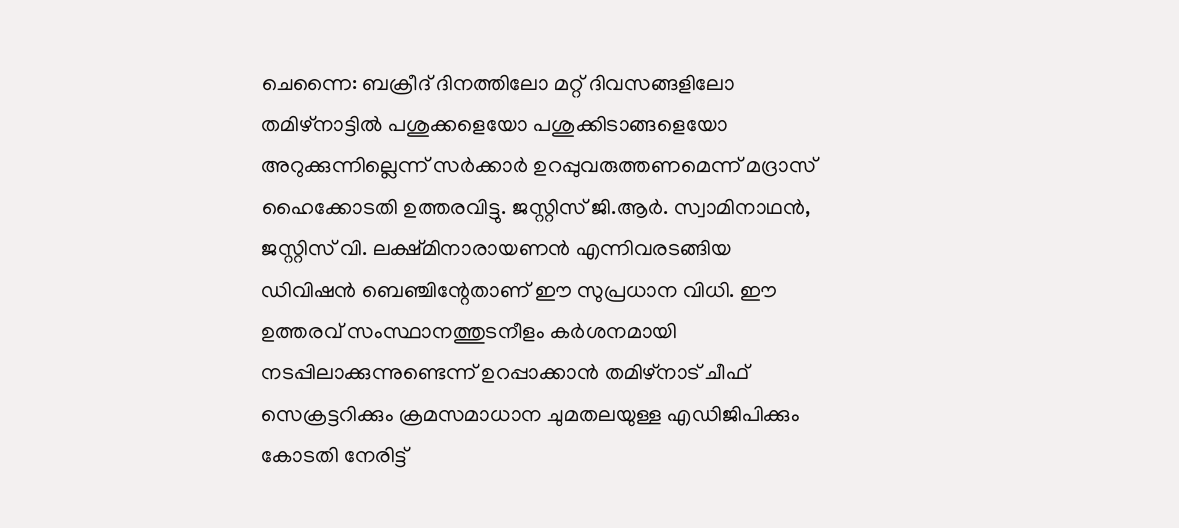ചെന്നൈ: ബക്രീദ് ദിനത്തിലോ മറ്റ് ദിവസങ്ങളിലോ തമിഴ്നാട്ടിൽ പശുക്കളെയോ പശുക്കിടാങ്ങളെയോ അറുക്കുന്നില്ലെന്ന് സർക്കാർ ഉറപ്പുവരുത്തണമെന്ന് മദ്രാസ് ഹൈക്കോടതി ഉത്തരവിട്ടു. ജസ്റ്റിസ് ജി.ആർ. സ്വാമിനാഥൻ, ജസ്റ്റിസ് വി. ലക്ഷ്മിനാരായണൻ എന്നിവരടങ്ങിയ ഡിവിഷൻ ബെഞ്ചിന്റേതാണ് ഈ സുപ്രധാന വിധി. ഈ ഉത്തരവ് സംസ്ഥാനത്തുടനീളം കർശനമായി നടപ്പിലാക്കുന്നുണ്ടെന്ന് ഉറപ്പാക്കാൻ തമിഴ്നാട് ചീഫ് സെക്രട്ടറിക്കും ക്രമസമാധാന ചുമതലയുള്ള എഡിജിപിക്കും കോടതി നേരിട്ട്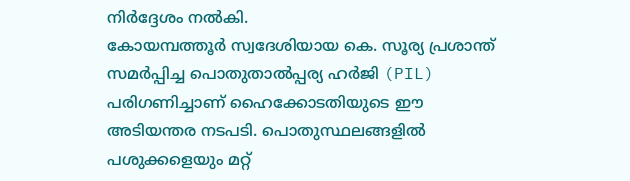നിർദ്ദേശം നൽകി.
കോയമ്പത്തൂർ സ്വദേശിയായ കെ. സൂര്യ പ്രശാന്ത് സമർപ്പിച്ച പൊതുതാൽപ്പര്യ ഹർജി (PIL) പരിഗണിച്ചാണ് ഹൈക്കോടതിയുടെ ഈ അടിയന്തര നടപടി. പൊതുസ്ഥലങ്ങളിൽ പശുക്കളെയും മറ്റ്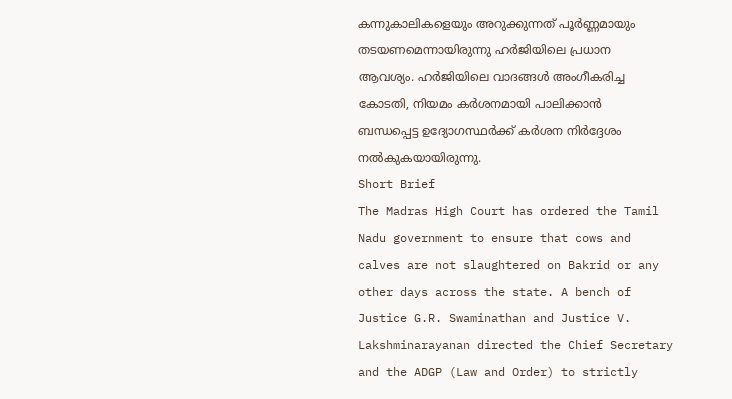കന്നുകാലികളെയും അറുക്കുന്നത് പൂർണ്ണമായും തടയണമെന്നായിരുന്നു ഹർജിയിലെ പ്രധാന ആവശ്യം. ഹർജിയിലെ വാദങ്ങൾ അംഗീകരിച്ച കോടതി, നിയമം കർശനമായി പാലിക്കാൻ ബന്ധപ്പെട്ട ഉദ്യോഗസ്ഥർക്ക് കർശന നിർദ്ദേശം നൽകുകയായിരുന്നു.
Short Brief
The Madras High Court has ordered the Tamil Nadu government to ensure that cows and calves are not slaughtered on Bakrid or any other days across the state. A bench of Justice G.R. Swaminathan and Justice V. Lakshminarayanan directed the Chief Secretary and the ADGP (Law and Order) to strictly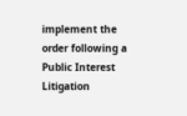implement the order following a Public Interest Litigation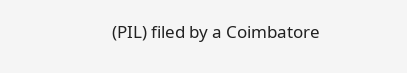(PIL) filed by a Coimbatore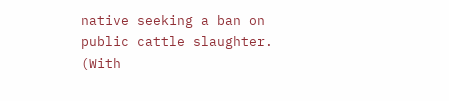native seeking a ban on public cattle slaughter.
(With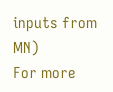inputs from MN)
For more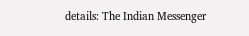details: The Indian Messenger